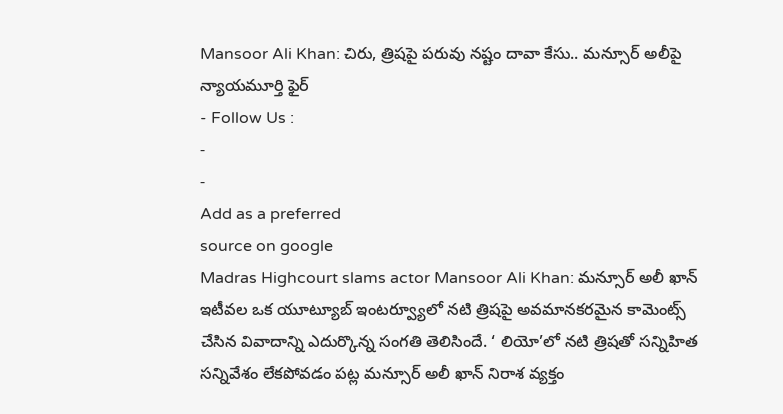Mansoor Ali Khan: చిరు, త్రిషపై పరువు నష్టం దావా కేసు.. మన్సూర్ అలీపై న్యాయమూర్తి ఫైర్
- Follow Us :
-
-
Add as a preferred
source on google
Madras Highcourt slams actor Mansoor Ali Khan: మన్సూర్ అలీ ఖాన్ ఇటీవల ఒక యూట్యూబ్ ఇంటర్వ్యూలో నటి త్రిషపై అవమానకరమైన కామెంట్స్ చేసిన వివాదాన్ని ఎదుర్కొన్న సంగతి తెలిసిందే. ‘ లియో’లో నటి త్రిషతో సన్నిహిత సన్నివేశం లేకపోవడం పట్ల మన్సూర్ అలీ ఖాన్ నిరాశ వ్యక్తం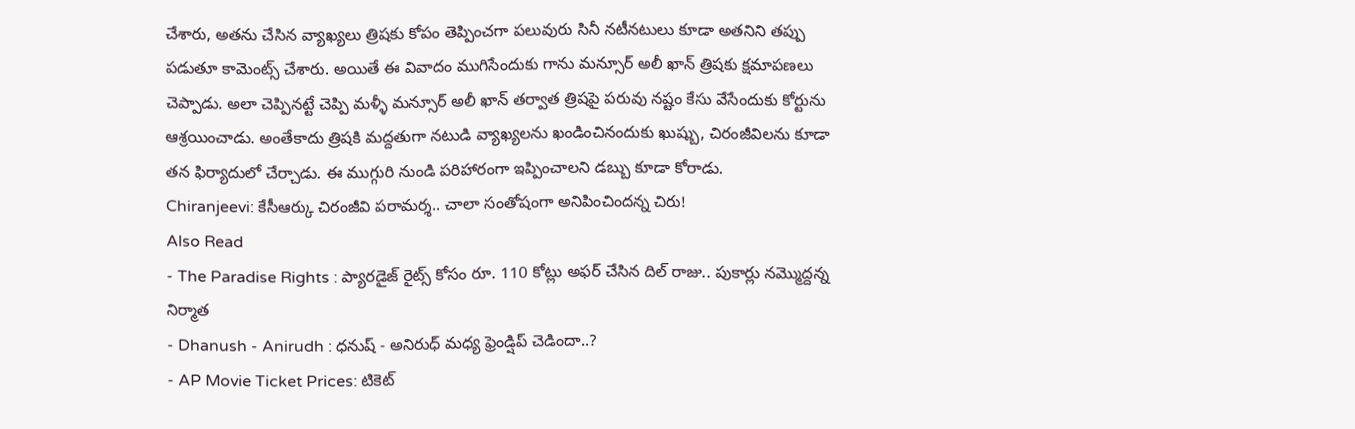చేశారు, అతను చేసిన వ్యాఖ్యలు త్రిషకు కోపం తెప్పించగా పలువురు సినీ నటీనటులు కూడా అతనిని తప్పు పడుతూ కామెంట్స్ చేశారు. అయితే ఈ వివాదం ముగిసేందుకు గాను మన్సూర్ అలీ ఖాన్ త్రిషకు క్షమాపణలు చెప్పాడు. అలా చెప్పినట్టే చెప్పి మళ్ళీ మన్సూర్ అలీ ఖాన్ తర్వాత త్రిషపై పరువు నష్టం కేసు వేసేందుకు కోర్టును ఆశ్రయించాడు. అంతేకాదు త్రిషకి మద్దతుగా నటుడి వ్యాఖ్యలను ఖండించినందుకు ఖుష్బు, చిరంజీవిలను కూడా తన ఫిర్యాదులో చేర్చాడు. ఈ ముగ్గురి నుండి పరిహారంగా ఇప్పించాలని డబ్బు కూడా కోరాడు.
Chiranjeevi: కేసీఆర్కు చిరంజీవి పరామర్శ.. చాలా సంతోషంగా అనిపించిందన్న చిరు!
Also Read
- The Paradise Rights : ప్యారడైజ్ రైట్స్ కోసం రూ. 110 కోట్లు అఫర్ చేసిన దిల్ రాజు.. పుకార్లు నమ్మొద్దన్న నిర్మాత
- Dhanush - Anirudh : ధనుష్ - అనిరుధ్ మధ్య ఫ్రెండ్షిప్ చెడిందా..?
- AP Movie Ticket Prices: టికెట్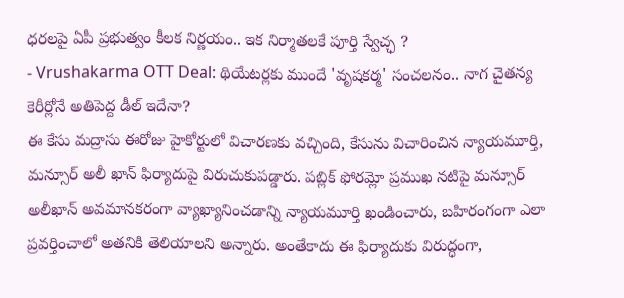ధరలపై ఏపీ ప్రభుత్వం కీలక నిర్ణయం.. ఇక నిర్మాతలకే పూర్తి స్వేచ్ఛ ?
- Vrushakarma OTT Deal: థియేటర్లకు ముందే 'వృషకర్మ' సంచలనం.. నాగ చైతన్య కెరీర్లోనే అతిపెద్ద డీల్ ఇదేనా?
ఈ కేసు మద్రాసు ఈరోజు హైకోర్టులో విచారణకు వచ్చింది, కేసును విచారించిన న్యాయమూర్తి, మన్సూర్ అలీ ఖాన్ ఫిర్యాదుపై విరుచుకుపడ్డారు. పబ్లిక్ ఫోరమ్లో ప్రముఖ నటిపై మన్సూర్ అలీఖాన్ అవమానకరంగా వ్యాఖ్యానించడాన్ని న్యాయమూర్తి ఖండించారు, బహిరంగంగా ఎలా ప్రవర్తించాలో అతనికి తెలియాలని అన్నారు. అంతేకాదు ఈ ఫిర్యాదుకు విరుద్ధంగా,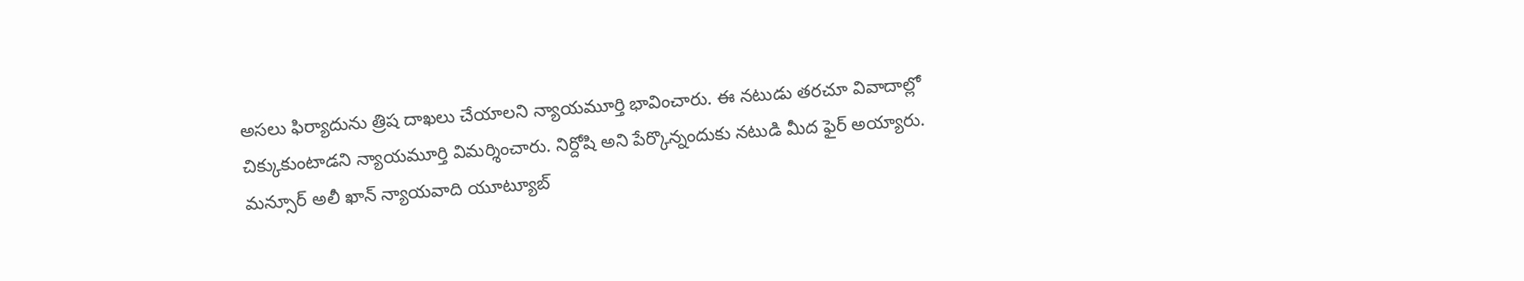అసలు ఫిర్యాదును త్రిష దాఖలు చేయాలని న్యాయమూర్తి భావించారు. ఈ నటుడు తరచూ వివాదాల్లో చిక్కుకుంటాడని న్యాయమూర్తి విమర్శించారు. నిర్దోషి అని పేర్కొన్నందుకు నటుడి మీద ఫైర్ అయ్యారు. మన్సూర్ అలీ ఖాన్ న్యాయవాది యూట్యూబ్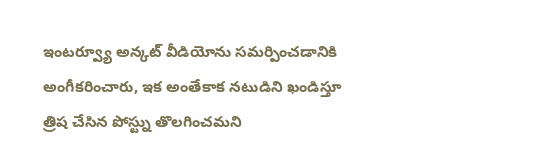ఇంటర్వ్యూ అన్కట్ వీడియోను సమర్పించడానికి అంగీకరించారు, ఇక అంతేకాక నటుడిని ఖండిస్తూ త్రిష చేసిన పోస్ట్ను తొలగించమని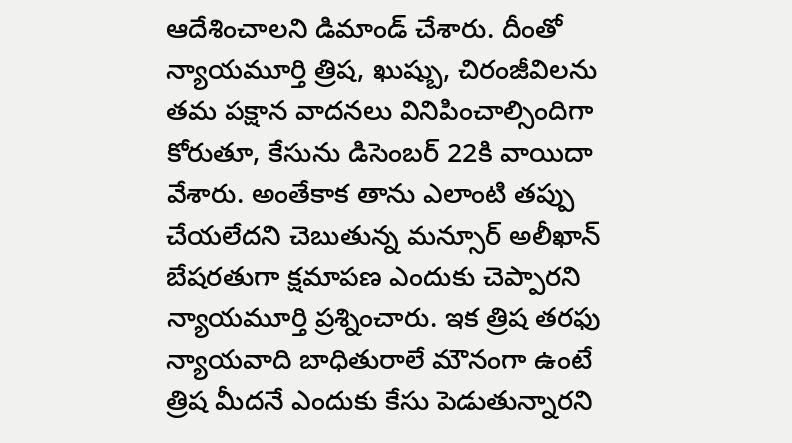ఆదేశించాలని డిమాండ్ చేశారు. దీంతో న్యాయమూర్తి త్రిష, ఖుష్బు, చిరంజీవిలను తమ పక్షాన వాదనలు వినిపించాల్సిందిగా కోరుతూ, కేసును డిసెంబర్ 22కి వాయిదా వేశారు. అంతేకాక తాను ఎలాంటి తప్పు చేయలేదని చెబుతున్న మన్సూర్ అలీఖాన్ బేషరతుగా క్షమాపణ ఎందుకు చెప్పారని న్యాయమూర్తి ప్రశ్నించారు. ఇక త్రిష తరఫు న్యాయవాది బాధితురాలే మౌనంగా ఉంటే త్రిష మీదనే ఎందుకు కేసు పెడుతున్నారని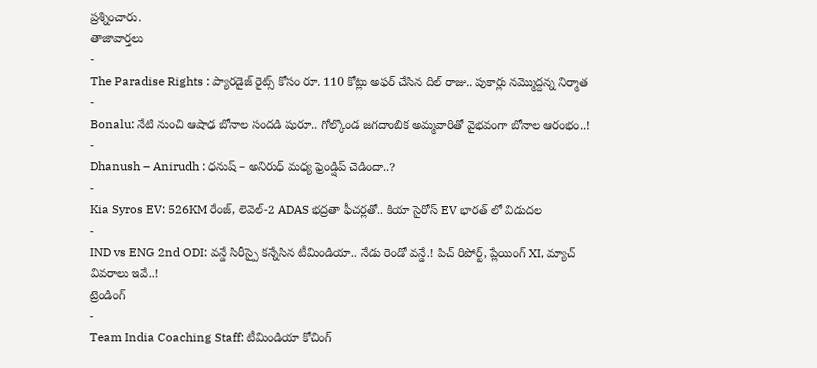ప్రశ్నించారు.
తాజావార్తలు
-
The Paradise Rights : ప్యారడైజ్ రైట్స్ కోసం రూ. 110 కోట్లు అఫర్ చేసిన దిల్ రాజు.. పుకార్లు నమ్మొద్దన్న నిర్మాత
-
Bonalu: నేటి నుంచి ఆషాఢ బోనాల సందడి షురూ.. గోల్కొండ జగదాంబిక అమ్మవారితో వైభవంగా బోనాల ఆరంభం..!
-
Dhanush – Anirudh : ధనుష్ – అనిరుధ్ మధ్య ఫ్రెండ్షిప్ చెడిందా..?
-
Kia Syros EV: 526KM రేంజ్, లెవెల్-2 ADAS భద్రతా ఫీచర్లతో.. కియా సైరోస్ EV భారత్ లో విడుదల
-
IND vs ENG 2nd ODI: వన్డే సిరీస్పై కన్నేసిన టీమిండియా.. నేడు రెండో వన్డే.! పిచ్ రిపోర్ట్, ప్లేయింగ్ XI, మ్యాచ్ వివరాలు ఇవే..!
ట్రెండింగ్
-
Team India Coaching Staff: టీమిండియా కోచింగ్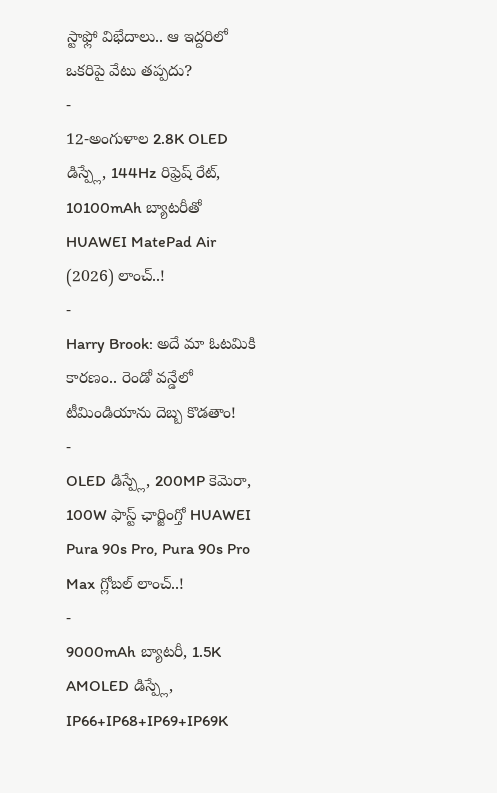స్టాఫ్లో విభేదాలు.. ఆ ఇద్దరిలో ఒకరిపై వేటు తప్పదు?
-
12-అంగుళాల 2.8K OLED డిస్ప్లే, 144Hz రిఫ్రెష్ రేట్, 10100mAh బ్యాటరీతో HUAWEI MatePad Air (2026) లాంచ్..!
-
Harry Brook: అదే మా ఓటమికి కారణం.. రెండో వన్డేలో టీమిండియాను దెబ్బ కొడతాం!
-
OLED డిస్ప్లే, 200MP కెమెరా, 100W ఫాస్ట్ ఛార్జింగ్తో HUAWEI Pura 90s Pro, Pura 90s Pro Max గ్లోబల్ లాంచ్..!
-
9000mAh బ్యాటరీ, 1.5K AMOLED డిస్ప్లే, IP66+IP68+IP69+IP69K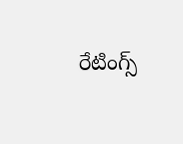రేటింగ్స్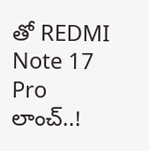తో REDMI Note 17 Pro లాంచ్..!